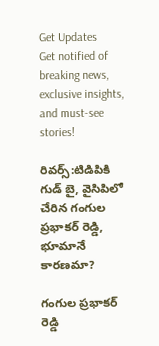Get Updates
Get notified of breaking news, exclusive insights, and must-see stories!

రివర్స్:టిడిపికి గుడ్ బై, వైసిపిలో చేరిన గంగుల ప్రభాకర్ రెడ్డి, భూమానే కారణమా?

గంగుల ప్రభాకర్ రెడ్డి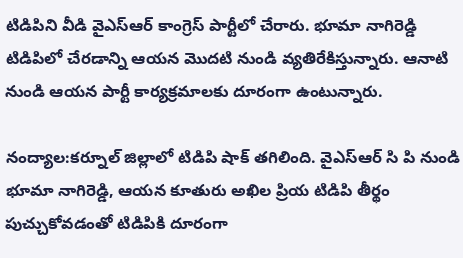టిడిపిని వీడి వైఎస్ఆర్ కాంగ్రెస్ పార్టీలో చేరారు. భూమా నాగిరెడ్డి టిడిపిలో చేరడాన్ని ఆయన మొదటి నుండి వ్యతిరేకిస్తున్నారు. ఆనాటి నుండి ఆయన పార్టీ కార్యక్రమాలకు దూరంగా ఉంటున్నారు.

నంద్యాల:కర్నూల్ జిల్లాలో టిడిపి షాక్ తగిలింది. వైఎస్ఆర్ సి పి నుండి భూమా నాగిరెడ్డి, ఆయన కూతురు అఖిల ప్రియ టిడిపి తీర్థం పుచ్చుకోవడంతో టిడిపికి దూరంగా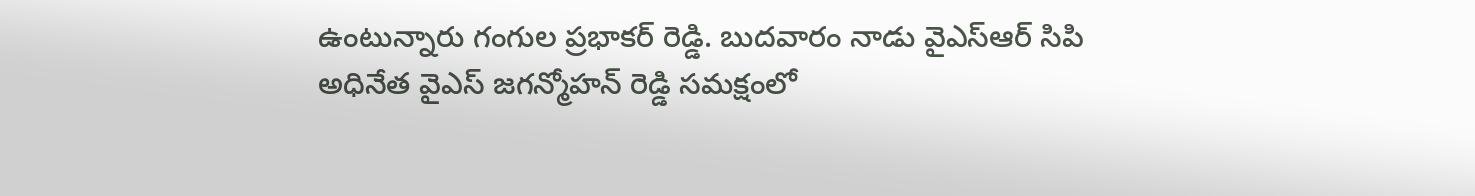ఉంటున్నారు గంగుల ప్రభాకర్ రెడ్డి. బుదవారం నాడు వైఎస్ఆర్ సిపి అధినేత వైఎస్ జగన్మోహన్ రెడ్డి సమక్షంలో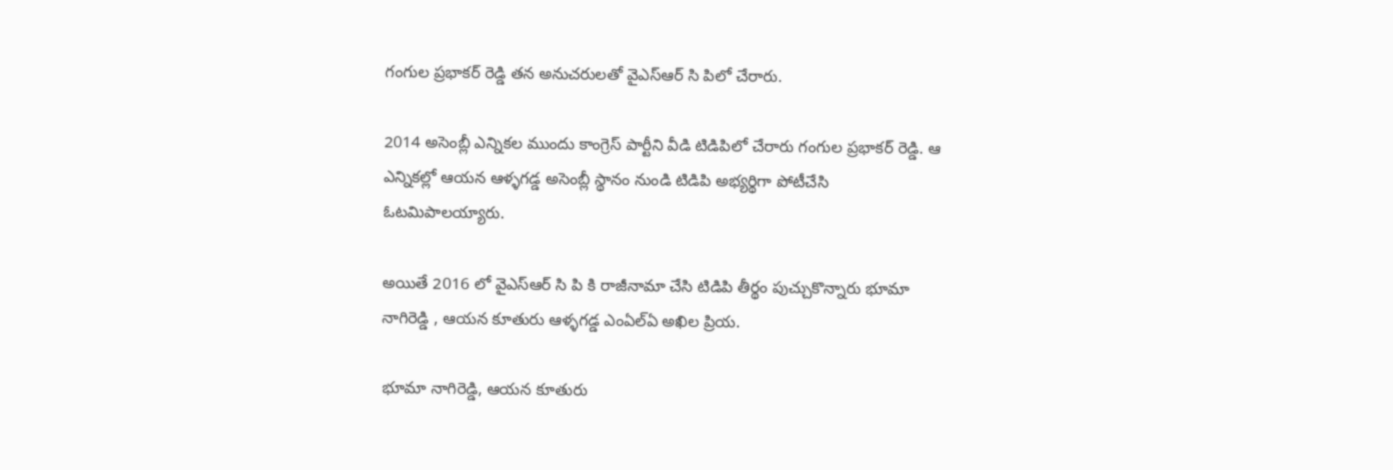గంగుల ప్రభాకర్ రెడ్డి తన అనుచరులతో వైఎస్ఆర్ సి పిలో చేరారు.

2014 అసెంబ్లీ ఎన్నికల ముందు కాంగ్రెస్ పార్టీని వీడి టిడిపిలో చేరారు గంగుల ప్రభాకర్ రెడ్డి. ఆ ఎన్నికల్లో ఆయన ఆళ్ళగడ్డ అసెంబ్లీ స్థానం నుండి టిడిపి అభ్యర్థిగా పోటీచేసి ఓటమిపాలయ్యారు.

అయితే 2016 లో వైఎస్ఆర్ సి పి కి రాజీనామా చేసి టిడిపి తీర్థం పుచ్చుకొన్నారు భూమా నాగిరెడ్డి , ఆయన కూతురు ఆళ్ళగడ్డ ఎంఏల్ఏ అఖిల ప్రియ.

భూమా నాగిరెడ్డి, ఆయన కూతురు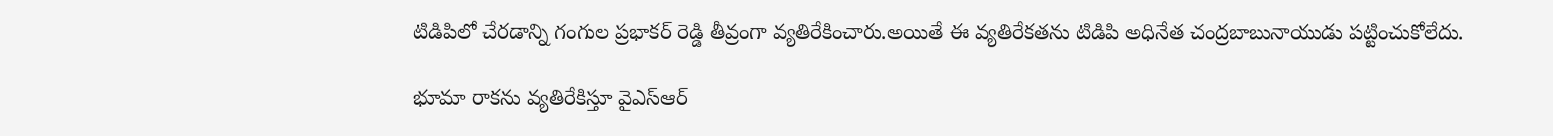టిడిపిలో చేరడాన్ని గంగుల ప్రభాకర్ రెడ్డి తీవ్రంగా వ్యతిరేకించారు.అయితే ఈ వ్యతిరేకతను టిడిపి అధినేత చంద్రబాబునాయుడు పట్టించుకోలేదు.

భూమా రాకను వ్యతిరేకిస్తూ వైఎస్ఆర్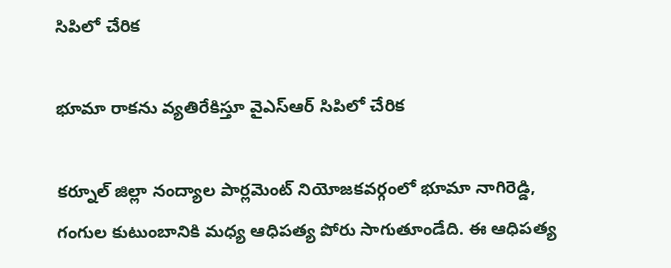సిపిలో చేరిక

భూమా రాకను వ్యతిరేకిస్తూ వైఎస్ఆర్ సిపిలో చేరిక

కర్నూల్ జిల్లా నంద్యాల పార్లమెంట్ నియోజకవర్గంలో భూమా నాగిరెడ్డి, గంగుల కుటుంబానికి మధ్య ఆధిపత్య పోరు సాగుతూండేది. ఈ ఆధిపత్య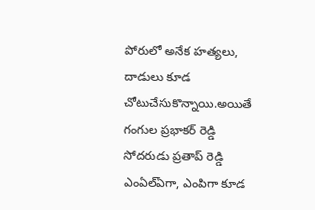పోరులో అనేక హత్యలు, దాడులు కూడ చోటుచేసుకొన్నాయి.అయితే గంగుల ప్రభాకర్ రెడ్డి సోదరుడు ప్రతాప్ రెడ్డి ఎంఏల్ఏగా, ఎంపిగా కూడ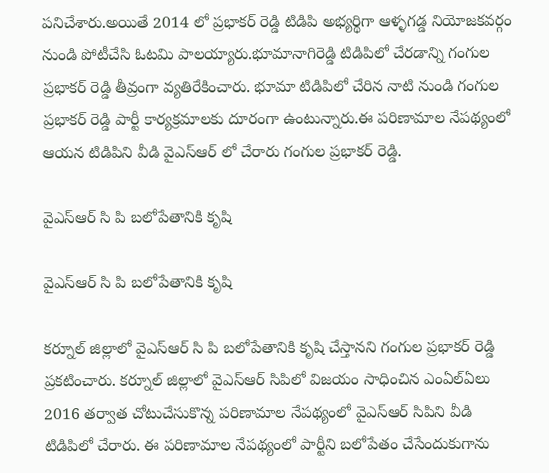పనిచేశారు.అయితే 2014 లో ప్రభాకర్ రెడ్డి టిడిపి అభ్యర్థిగా ఆళ్ళగడ్డ నియోజకవర్గం నుండి పోటీచేసి ఓటమి పాలయ్యారు.భూమానాగిరెడ్డి టిడిపిలో చేరడాన్ని గంగుల ప్రభాకర్ రెడ్డి తీవ్రంగా వ్యతిరేకించారు. భూమా టిడిపిలో చేరిన నాటి నుండి గంగుల ప్రభాకర్ రెడ్డి పార్టీ కార్యక్రమాలకు దూరంగా ఉంటున్నారు.ఈ పరిణామాల నేపథ్యంలో ఆయన టిడిపిని వీడి వైఎస్ఆర్ లో చేరారు గంగుల ప్రభాకర్ రెడ్డి.

వైఎస్ఆర్ సి పి బలోపేతానికి కృషి

వైఎస్ఆర్ సి పి బలోపేతానికి కృషి

కర్నూల్ జిల్లాలో వైఎస్ఆర్ సి పి బలోపేతానికి కృషి చేస్తానని గంగుల ప్రభాకర్ రెడ్డి ప్రకటించారు. కర్నూల్ జిల్లాలో వైఎస్ఆర్ సిపిలో విజయం సాధించిన ఎంఏల్ఏలు 2016 తర్వాత చోటుచేసుకొన్న పరిణామాల నేపథ్యంలో వైఎస్ఆర్ సిపిని వీడి టిడిపిలో చేరారు. ఈ పరిణామాల నేపథ్యంలో పార్టీని బలోపేతం చేసేందుకుగాను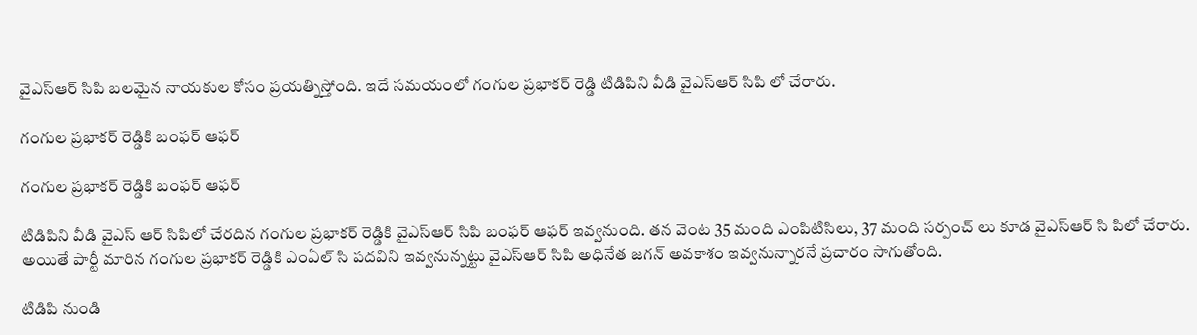వైఎస్ఆర్ సిపి బలమైన నాయకుల కోసం ప్రయత్నిస్తోంది. ఇదే సమయంలో గంగుల ప్రభాకర్ రెడ్డి టిడిపిని వీడి వైఎస్ఆర్ సిపి లో చేరారు.

గంగుల ప్రభాకర్ రెడ్డికి బంఫర్ ఆఫర్

గంగుల ప్రభాకర్ రెడ్డికి బంఫర్ ఆఫర్

టిడిపిని వీడి వైఎస్ ఆర్ సిపిలో చేరదిన గంగుల ప్రభాకర్ రెడ్డికి వైఎస్ఆర్ సిపి బంఫర్ ఆఫర్ ఇవ్వనుంది. తన వెంట 35 మంది ఎంపిటిసిలు, 37 మంది సర్పంచ్ లు కూడ వైఎస్ఆర్ సి పిలో చేరారు. అయితే పార్టీ మారిన గంగుల ప్రభాకర్ రెడ్డికి ఎంఏల్ సి పదవిని ఇవ్వనున్నట్టు వైఎస్ఆర్ సిపి అధినేత జగన్ అవకాశం ఇవ్వనున్నారనే ప్రచారం సాగుతోంది.

టిడిపి నుండి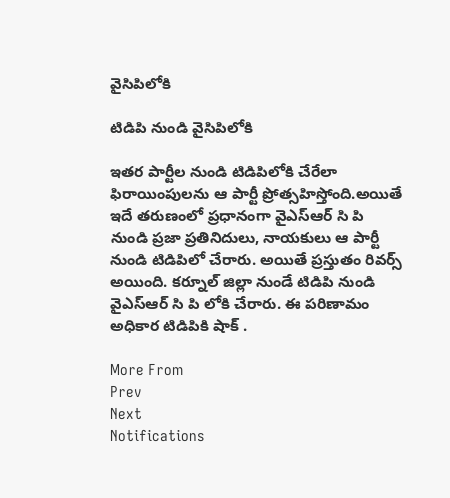వైసిపిలోకి

టిడిపి నుండి వైసిపిలోకి

ఇతర పార్టీల నుండి టిడిపిలోకి చేరేలా ఫిరాయింపులను ఆ పార్టీ ప్రోత్సహిస్తోంది.అయితే ఇదే తరుణంలో ప్రధానంగా వైఎస్ఆర్ సి పి నుండి ప్రజా ప్రతినిదులు, నాయకులు ఆ పార్టీ నుండి టిడిపిలో చేరారు. అయితే ప్రస్తుతం రివర్స్ అయింది. కర్నూల్ జిల్లా నుండే టిడిపి నుండి వైఎస్ఆర్ సి పి లోకి చేరారు. ఈ పరిణామం అధికార టిడిపికి షాక్ .

More From
Prev
Next
Notifications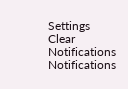Settings
Clear Notifications
Notifications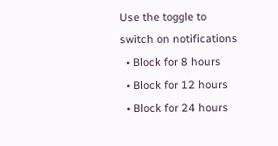Use the toggle to switch on notifications
  • Block for 8 hours
  • Block for 12 hours
  • Block for 24 hours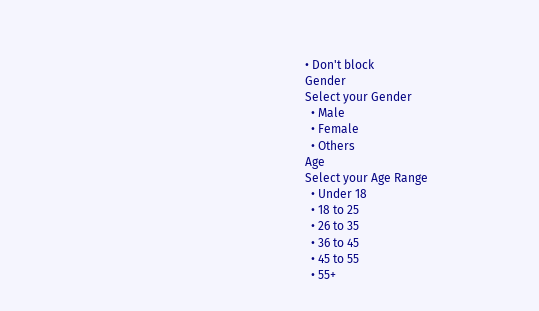• Don't block
Gender
Select your Gender
  • Male
  • Female
  • Others
Age
Select your Age Range
  • Under 18
  • 18 to 25
  • 26 to 35
  • 36 to 45
  • 45 to 55
  • 55+